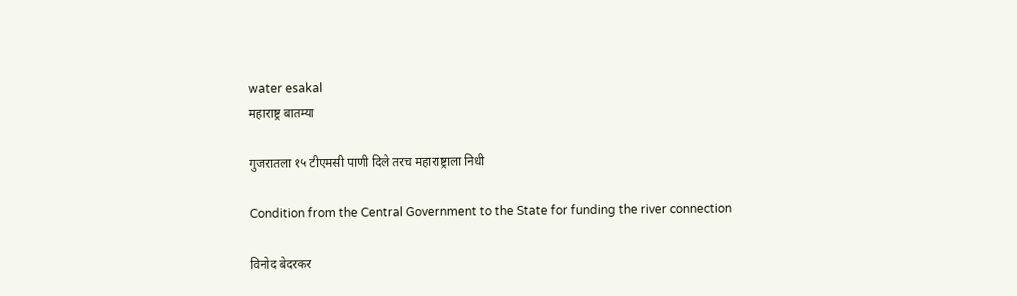water esakal
महाराष्ट्र बातम्या

गुजरातला १५ टीएमसी पाणी दिले तरच महाराष्ट्राला निधी

Condition from the Central Government to the State for funding the river connection

विनोद बेदरकर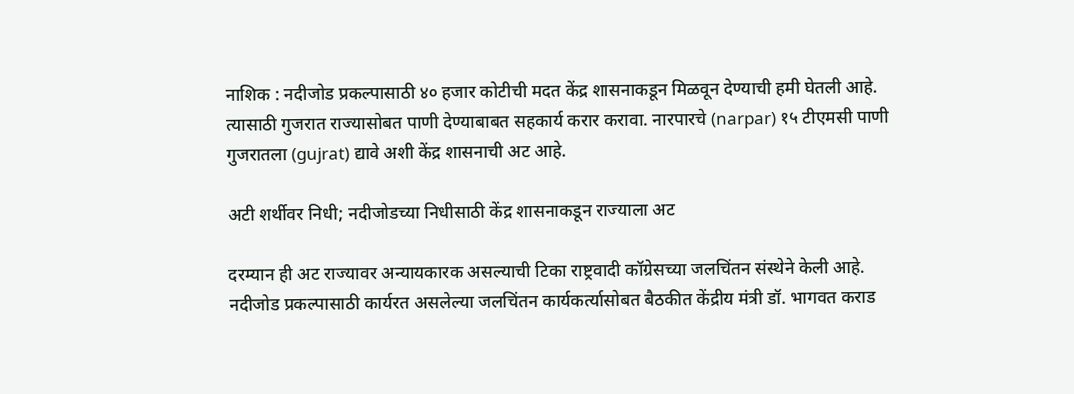नाशिक : नदीजोड प्रकल्पासाठी ४० हजार कोटीची मदत केंद्र शासनाकडून मिळवून देण्याची हमी घेतली आहे. त्यासाठी गुजरात राज्यासोबत पाणी देण्याबाबत सहकार्य करार करावा. नारपारचे (narpar) १५ टीएमसी पाणी गुजरातला (gujrat) द्यावे अशी केंद्र शासनाची अट आहे.

अटी शर्थीवर निधी; नदीजोडच्या निधीसाठी केंद्र शासनाकडून राज्याला अट

दरम्यान ही अट राज्यावर अन्यायकारक असल्याची टिका राष्ट्रवादी कॉग्रेसच्या जलचिंतन संस्थेने केली आहे. नदीजोड प्रकल्पासाठी कार्यरत असलेल्या जलचिंतन कार्यकर्त्यासोबत बैठकीत केंद्रीय मंत्री डॉ. भागवत कराड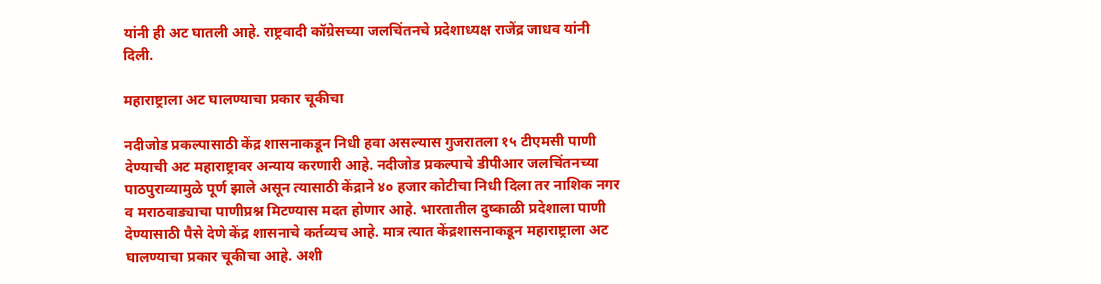यांनी ही अट घातली आहे. राष्ट्रवादी कॉग्रेसच्या जलचिंतनचे प्रदेशाध्यक्ष राजेंद्र जाधव यांनी दिली.

महाराष्ट्राला अट घालण्याचा प्रकार चूकीचा

नदीजोड प्रकल्पासाठी केंद्र शासनाकडून निधी हवा असल्यास गुजरातला १५ टीएमसी पाणी देण्याची अट महाराष्ट्रावर अन्याय करणारी आहे. नदीजोड प्रकल्पाचे डीपीआर जलचिंतनच्या पाठपुराव्यामुळे पूर्ण झाले असून त्यासाठी केंद्राने ४० हजार कोटीचा निधी दिला तर नाशिक नगर व मराठवाड्याचा पाणीप्रश्न मिटण्यास मदत होणार आहे. भारतातील दुष्काळी प्रदेशाला पाणी देण्यासाठी पैसे देणे केंद्र शासनाचे कर्तव्यच आहे. मात्र त्यात केंद्रशासनाकडून महाराष्ट्राला अट घालण्याचा प्रकार चूकीचा आहे. अशी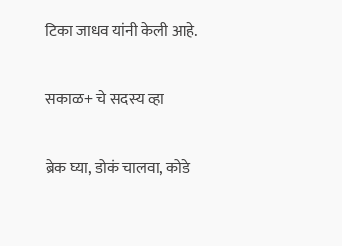टिका जाधव यांनी केली आहे.

सकाळ+ चे सदस्य व्हा

ब्रेक घ्या, डोकं चालवा, कोडे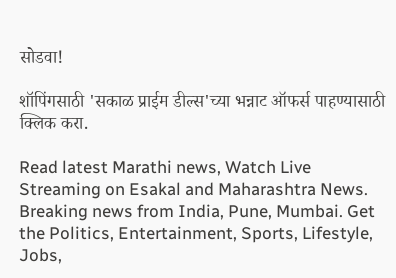सोडवा!

शॉपिंगसाठी 'सकाळ प्राईम डील्स'च्या भन्नाट ऑफर्स पाहण्यासाठी क्लिक करा.

Read latest Marathi news, Watch Live Streaming on Esakal and Maharashtra News. Breaking news from India, Pune, Mumbai. Get the Politics, Entertainment, Sports, Lifestyle, Jobs,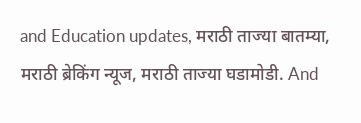and Education updates, मराठी ताज्या बातम्या, मराठी ब्रेकिंग न्यूज, मराठी ताज्या घडामोडी. And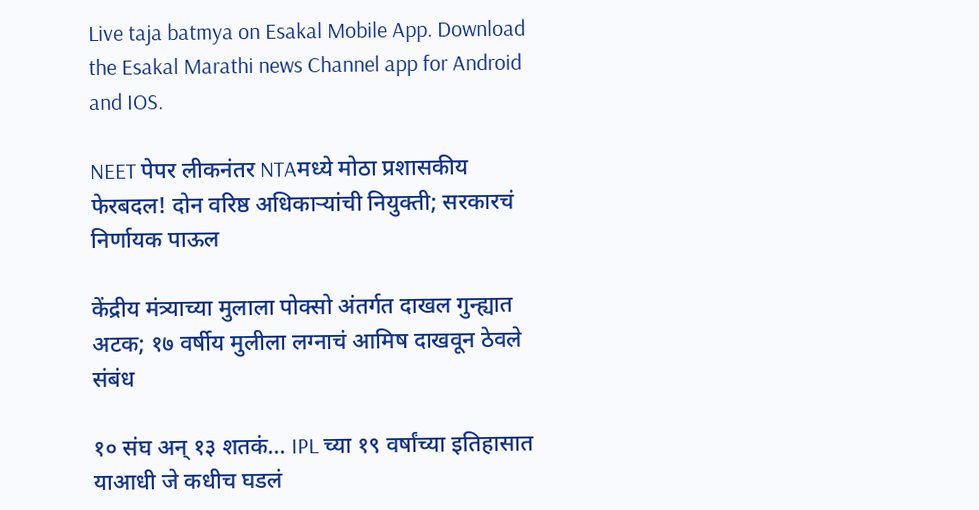Live taja batmya on Esakal Mobile App. Download the Esakal Marathi news Channel app for Android and IOS.

NEET पेपर लीकनंतर NTAमध्ये मोठा प्रशासकीय फेरबदल! दोन वरिष्ठ अधिकाऱ्यांची नियुक्ती; सरकारचं निर्णायक पाऊल

केंद्रीय मंत्र्याच्या मुलाला पोक्सो अंतर्गत दाखल गुन्ह्यात अटक; १७ वर्षीय मुलीला लग्नाचं आमिष दाखवून ठेवले संबंध

१० संघ अन् १३ शतकं... IPL च्या १९ वर्षांच्या इतिहासात याआधी जे कधीच घडलं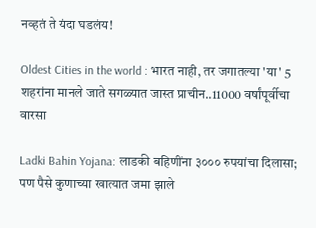नव्हतं ते यंदा घडलंय!

Oldest Cities in the world : भारत नाही, तर जगातल्या 'या' 5 शहरांना मानले जाते सगळ्यात जास्त प्राचीन..11000 वर्षांपूर्वीचा वारसा

Ladki Bahin Yojana: लाडकी बहिणींना ३००० रुपयांचा दिलासा; पण पैसे कुणाच्या खात्यात जमा झाले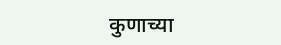कुणाच्या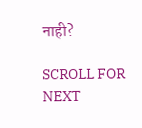नाही?

SCROLL FOR NEXT